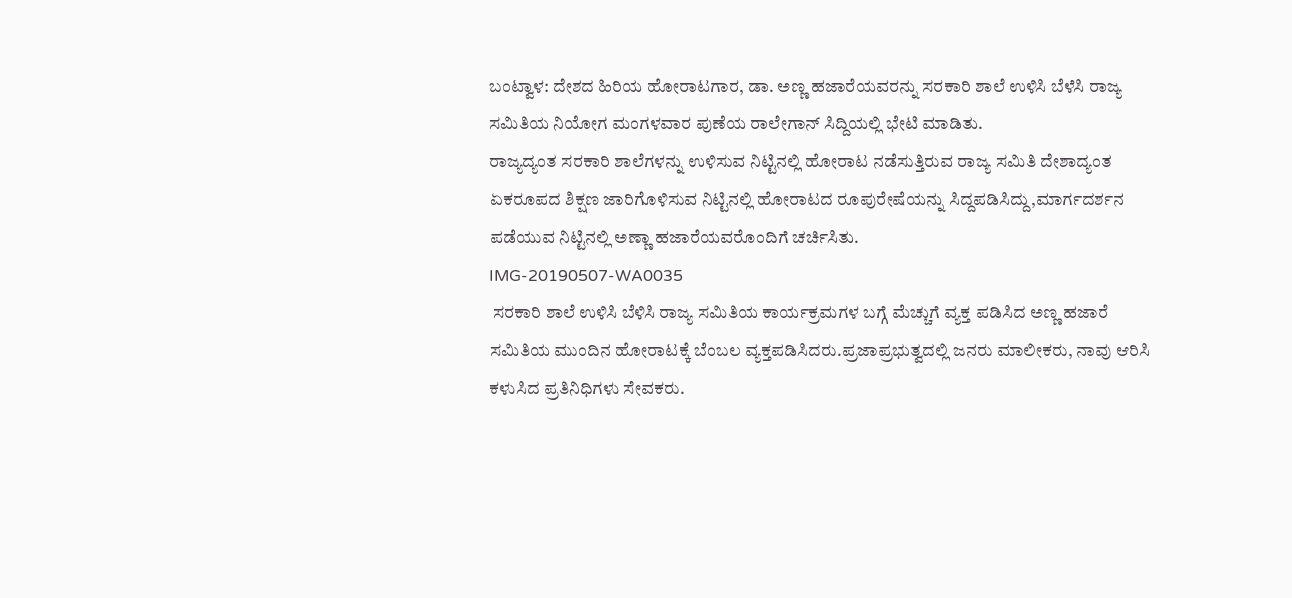ಬಂಟ್ವಾಳ: ದೇಶದ ಹಿರಿಯ ಹೋರಾಟಗಾರ, ಡಾ. ಅಣ್ಣ ಹಜಾರೆಯವರನ್ನು ಸರಕಾರಿ ಶಾಲೆ ಉಳಿಸಿ ಬೆಳೆಸಿ ರಾಜ್ಯ ಸಮಿತಿಯ ನಿಯೋಗ ಮಂಗಳವಾರ ಪುಣೆಯ ರಾಲೇಗಾನ್ ಸಿದ್ದಿಯಲ್ಲಿ ಭೇಟಿ ಮಾಡಿತು.
ರಾಜ್ಯದ್ಯಂತ ಸರಕಾರಿ ಶಾಲೆಗಳನ್ನು ಉಳಿಸುವ ನಿಟ್ಟಿನಲ್ಲಿ ಹೋರಾಟ ನಡೆಸುತ್ತಿರುವ ರಾಜ್ಯ ಸಮಿತಿ ದೇಶಾದ್ಯಂತ ಏಕರೂಪದ ಶಿಕ್ಷಣ ಜಾರಿಗೊಳಿಸುವ ನಿಟ್ಟಿನಲ್ಲಿ ಹೋರಾಟದ ರೂಪುರೇಷೆಯನ್ನು ಸಿದ್ದಪಡಿಸಿದ್ದು,ಮಾರ್ಗದರ್ಶನ ಪಡೆಯುವ ನಿಟ್ಟಿನಲ್ಲಿ ಅಣ್ಣಾ ಹಜಾರೆಯವರೊಂದಿಗೆ ಚರ್ಚಿಸಿತು.
IMG-20190507-WA0035
 ಸರಕಾರಿ ಶಾಲೆ ಉಳಿಸಿ ಬೆಳಿಸಿ ರಾಜ್ಯ ಸಮಿತಿಯ ಕಾರ್ಯಕ್ರಮಗಳ ಬಗ್ಗೆ ಮೆಚ್ಚುಗೆ ವ್ಯಕ್ತ ಪಡಿಸಿದ ಅಣ್ಣ ಹಜಾರೆ ಸಮಿತಿಯ ಮುಂದಿನ ಹೋರಾಟಕ್ಕೆ ಬೆಂಬಲ ವ್ಯಕ್ತಪಡಿಸಿದರು.ಪ್ರಜಾಪ್ರಭುತ್ವದಲ್ಲಿ ಜನರು ಮಾಲೀಕರು, ನಾವು ಆರಿಸಿ ಕಳುಸಿದ ಪ್ರತಿನಿಧಿಗಳು ಸೇವಕರು.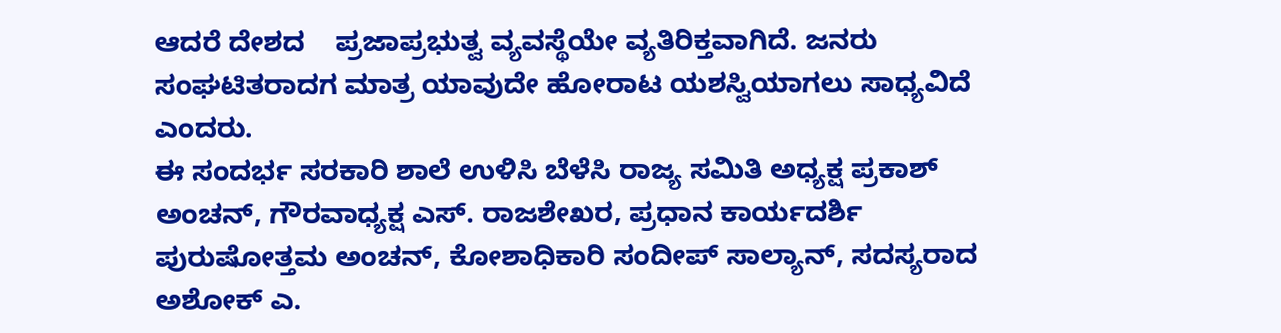ಆದರೆ ದೇಶದ    ಪ್ರಜಾಪ್ರಭುತ್ವ ವ್ಯವಸ್ಥೆಯೇ ವ್ಯತಿರಿಕ್ತವಾಗಿದೆ. ಜನರು ಸಂಘಟಿತರಾದಗ ಮಾತ್ರ ಯಾವುದೇ ಹೋರಾಟ ಯಶಸ್ವಿಯಾಗಲು ಸಾಧ್ಯವಿದೆ ಎಂದರು.
ಈ ಸಂದರ್ಭ ಸರಕಾರಿ ಶಾಲೆ ಉಳಿಸಿ ಬೆಳೆಸಿ ರಾಜ್ಯ ಸಮಿತಿ ಅಧ್ಯಕ್ಷ ಪ್ರಕಾಶ್ ಅಂಚನ್, ಗೌರವಾಧ್ಯಕ್ಷ ಎಸ್. ರಾಜಶೇಖರ, ಪ್ರಧಾನ ಕಾರ್ಯದರ್ಶಿ ಪುರುಷೋತ್ತಮ ಅಂಚನ್, ಕೋಶಾಧಿಕಾರಿ ಸಂದೀಪ್ ಸಾಲ್ಯಾನ್, ಸದಸ್ಯರಾದ ಅಶೋಕ್ ಎ.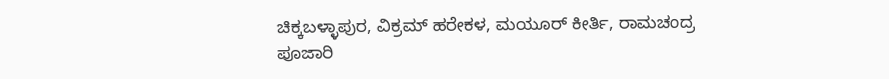ಚಿಕ್ಕಬಳ್ಳಾಪುರ, ವಿಕ್ರಮ್ ಹರೇಕಳ, ಮಯೂರ್ ಕೀರ್ತಿ, ರಾಮಚಂದ್ರ ಪೂಜಾರಿ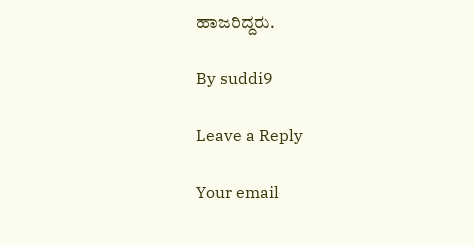ಹಾಜರಿದ್ದರು.

By suddi9

Leave a Reply

Your email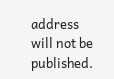address will not be published.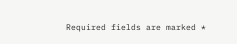Required fields are marked *